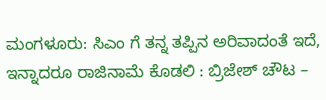ಮಂಗಳೂರು: ಸಿಎಂ ಗೆ ತನ್ನ ತಪ್ಪಿನ ಅರಿವಾದಂತೆ ಇದೆ, ಇನ್ನಾದರೂ ರಾಜಿನಾಮೆ ಕೊಡಲಿ : ಬ್ರಿಜೇಶ್ ಚೌಟ –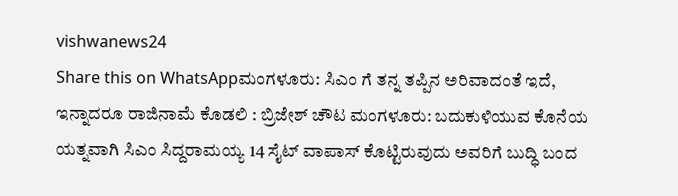vishwanews24
Share this on WhatsAppಮಂಗಳೂರು: ಸಿಎಂ ಗೆ ತನ್ನ ತಪ್ಪಿನ ಅರಿವಾದಂತೆ ಇದೆ, ಇನ್ನಾದರೂ ರಾಜಿನಾಮೆ ಕೊಡಲಿ : ಬ್ರಿಜೇಶ್ ಚೌಟ ಮಂಗಳೂರು: ಬದುಕುಳಿಯುವ ಕೊನೆಯ ಯತ್ನವಾಗಿ ಸಿಎಂ ಸಿದ್ದರಾಮಯ್ಯ 14 ಸೈಟ್ ವಾಪಾಸ್ ಕೊಟ್ಟಿರುವುದು ಅವರಿಗೆ ಬುದ್ಧಿ ಬಂದ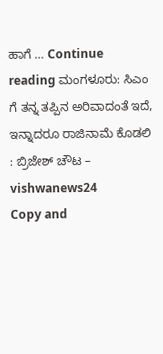ಹಾಗೆ … Continue reading ಮಂಗಳೂರು: ಸಿಎಂ ಗೆ ತನ್ನ ತಪ್ಪಿನ ಅರಿವಾದಂತೆ ಇದೆ, ಇನ್ನಾದರೂ ರಾಜಿನಾಮೆ ಕೊಡಲಿ : ಬ್ರಿಜೇಶ್ ಚೌಟ – vishwanews24
Copy and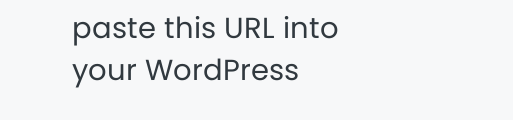paste this URL into your WordPress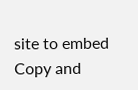site to embed
Copy and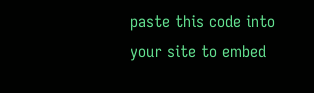paste this code into your site to embed